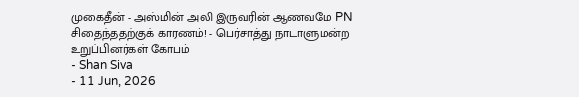முகைதீன் - அஸ்மின் அலி இருவரின் ஆணவமே PN சிதைந்ததற்குக் காரணம்! - பெர்சாத்து நாடாளுமன்ற உறுப்பினர்கள் கோபம்
- Shan Siva
- 11 Jun, 2026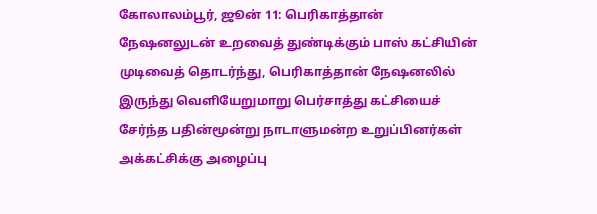கோலாலம்பூர், ஜூன் 11: பெரிகாத்தான் நேஷனலுடன் உறவைத் துண்டிக்கும் பாஸ் கட்சியின் முடிவைத் தொடர்ந்து, பெரிகாத்தான் நேஷனலில் இருந்து வெளியேறுமாறு பெர்சாத்து கட்சியைச் சேர்ந்த பதின்மூன்று நாடாளுமன்ற உறுப்பினர்கள் அக்கட்சிக்கு அழைப்பு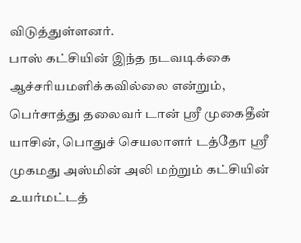விடுத்துள்ளனர்.
பாஸ் கட்சியின் இந்த நடவடிக்கை ஆச்சரியமளிக்கவில்லை என்றும், பெர்சாத்து தலைவர் டான் ஸ்ரீ முகைதீன் யாசின், பொதுச் செயலாளர் டத்தோ ஸ்ரீ முகமது அஸ்மின் அலி மற்றும் கட்சியின் உயர்மட்டத்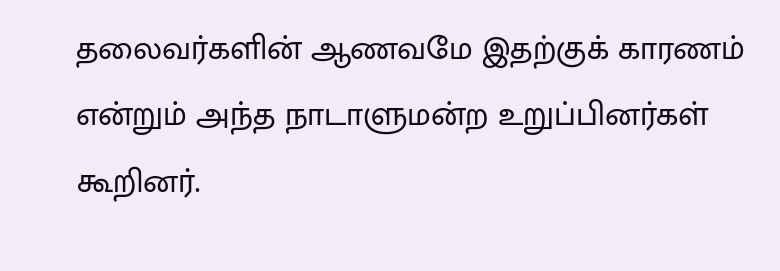தலைவர்களின் ஆணவமே இதற்குக் காரணம் என்றும் அந்த நாடாளுமன்ற உறுப்பினர்கள் கூறினர்.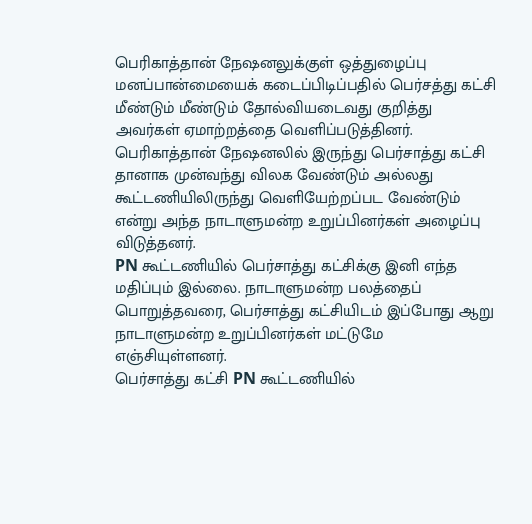பெரிகாத்தான் நேஷனலுக்குள் ஒத்துழைப்பு மனப்பான்மையைக் கடைப்பிடிப்பதில் பெர்சத்து கட்சி மீண்டும் மீண்டும் தோல்வியடைவது குறித்து அவர்கள் ஏமாற்றத்தை வெளிப்படுத்தினர்.
பெரிகாத்தான் நேஷனலில் இருந்து பெர்சாத்து கட்சி தானாக முன்வந்து விலக வேண்டும் அல்லது கூட்டணியிலிருந்து வெளியேற்றப்பட வேண்டும் என்று அந்த நாடாளுமன்ற உறுப்பினர்கள் அழைப்பு விடுத்தனர்.
PN கூட்டணியில் பெர்சாத்து கட்சிக்கு இனி எந்த மதிப்பும் இல்லை. நாடாளுமன்ற பலத்தைப் பொறுத்தவரை, பெர்சாத்து கட்சியிடம் இப்போது ஆறு நாடாளுமன்ற உறுப்பினர்கள் மட்டுமே எஞ்சியுள்ளனர்.
பெர்சாத்து கட்சி PN கூட்டணியில்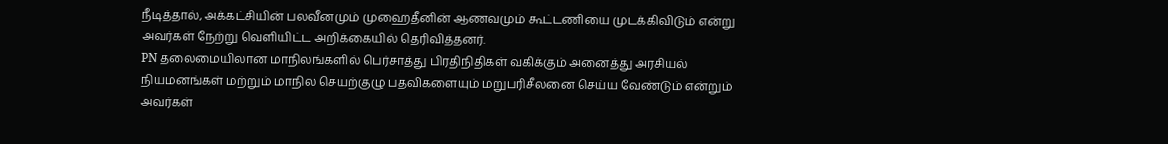நீடித்தால், அக்கட்சியின் பலவீனமும் முஹைதீனின் ஆணவமும் கூட்டணியை முடக்கிவிடும் என்று அவர்கள் நேற்று வெளியிட்ட அறிக்கையில் தெரிவித்தனர்.
PN தலைமையிலான மாநிலங்களில் பெர்சாத்து பிரதிநிதிகள் வகிக்கும் அனைத்து அரசியல் நியமனங்கள் மற்றும் மாநில செயற்குழு பதவிகளையும் மறுபரிசீலனை செய்ய வேண்டும் என்றும் அவர்கள்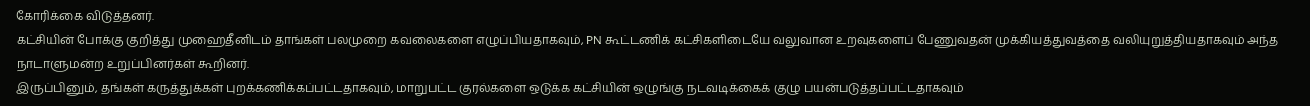கோரிக்கை விடுத்தனர்.
கட்சியின் போக்கு குறித்து முஹைதீனிடம் தாங்கள் பலமுறை கவலைகளை எழுப்பியதாகவும், PN கூட்டணிக் கட்சிகளிடையே வலுவான உறவுகளைப் பேணுவதன் முக்கியத்துவத்தை வலியுறுத்தியதாகவும் அந்த நாடாளுமன்ற உறுப்பினர்கள் கூறினர்.
இருப்பினும், தங்கள் கருத்துக்கள் புறக்கணிக்கப்பட்டதாகவும், மாறுபட்ட குரல்களை ஒடுக்க கட்சியின் ஒழுங்கு நடவடிக்கைக் குழு பயன்படுத்தப்பட்டதாகவும்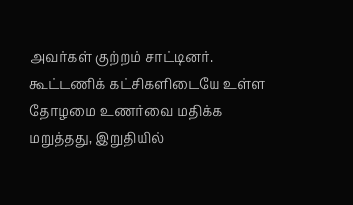அவர்கள் குற்றம் சாட்டினர்.
கூட்டணிக் கட்சிகளிடையே உள்ள தோழமை உணர்வை மதிக்க மறுத்தது, இறுதியில்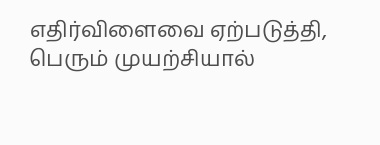எதிர்விளைவை ஏற்படுத்தி, பெரும் முயற்சியால்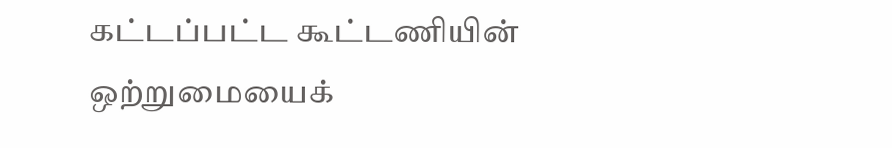கட்டப்பட்ட கூட்டணியின் ஒற்றுமையைக்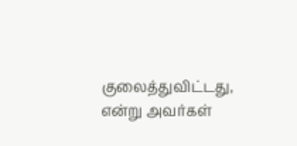குலைத்துவிட்டது, என்று அவர்கள்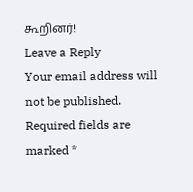கூறினர்!
Leave a Reply
Your email address will not be published. Required fields are marked *